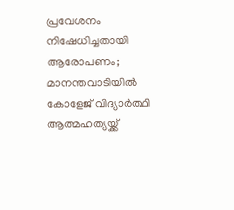പ്രവേശനം നിഷേധിച്ചതായി ആരോപണം; മാനന്തവാടിയിൽ കോളേജ് വിദ്യാർത്ഥി ആത്മഹത്യയ്ക്ക്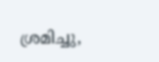ശ്രമിച്ചു,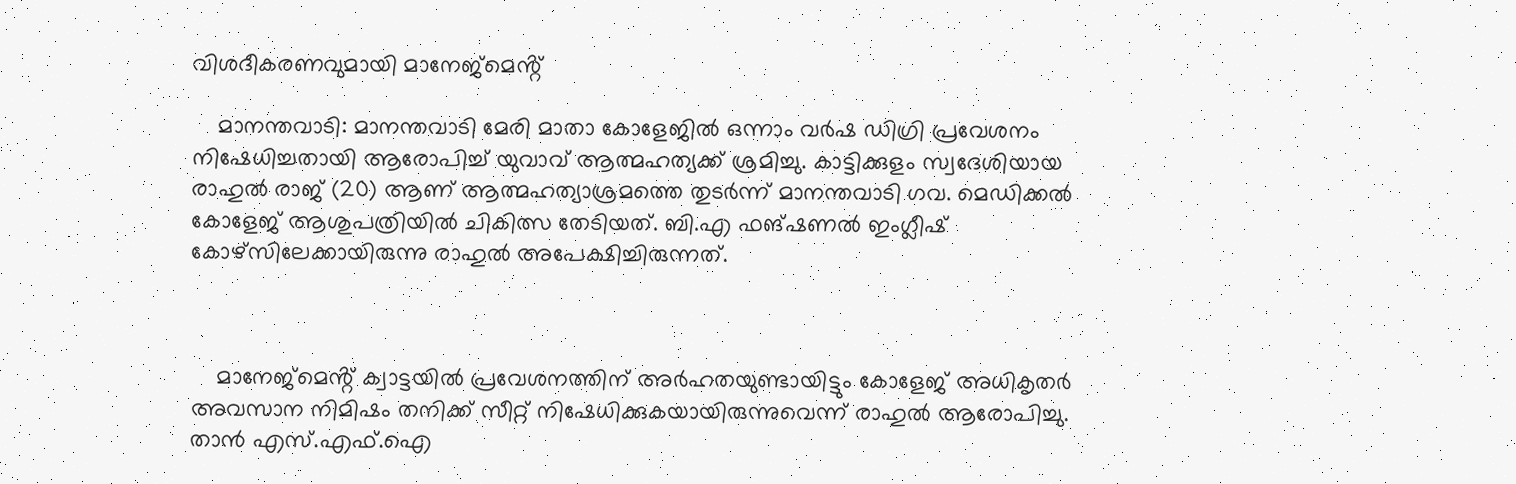വിശദീകരണവുമായി മാനേജ്‌മെൻ്റ്

    മാനന്തവാടി: മാനന്തവാടി മേരി മാതാ കോളേജിൽ ഒന്നാം വർഷ ഡിഗ്രി പ്രവേശനം നിഷേധിച്ചതായി ആരോപിച്ച് യുവാവ് ആത്മഹത്യക്ക് ശ്രമിച്ചു. കാട്ടിക്കുളം സ്വദേശിയായ രാഹുൽ രാജ് (20) ആണ് ആത്മഹത്യാശ്രമത്തെ തുടർന്ന് മാനന്തവാടി ഗവ. മെഡിക്കൽ കോളേജ് ആശുപത്രിയിൽ ചികിത്സ തേടിയത്. ബി.എ ഫങ്ഷണൽ ഇംഗ്ലീഷ് കോഴ്‌സിലേക്കായിരുന്നു രാഹുൽ അപേക്ഷിച്ചിരുന്നത്.



    മാനേജ്‌മെൻ്റ് ക്വാട്ടയിൽ പ്രവേശനത്തിന് അർഹതയുണ്ടായിട്ടും കോളേജ് അധികൃതർ അവസാന നിമിഷം തനിക്ക് സീറ്റ് നിഷേധിക്കുകയായിരുന്നുവെന്ന് രാഹുൽ ആരോപിച്ചു. താൻ എസ്.എഫ്.ഐ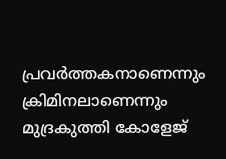പ്രവർത്തകനാണെന്നും ക്രിമിനലാണെന്നും മുദ്രകുത്തി കോളേജ്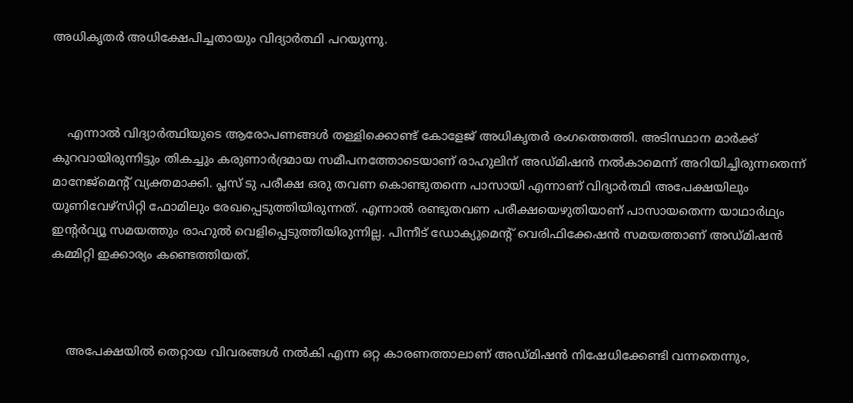അധികൃതർ അധിക്ഷേപിച്ചതായും വിദ്യാർത്ഥി പറയുന്നു.



    എന്നാൽ വിദ്യാർത്ഥിയുടെ ആരോപണങ്ങൾ തള്ളിക്കൊണ്ട് കോളേജ് അധികൃതർ രംഗത്തെത്തി. അടിസ്ഥാന മാർക്ക് കുറവായിരുന്നിട്ടും തികച്ചും കരുണാർദ്രമായ സമീപനത്തോടെയാണ് രാഹുലിന് അഡ്മിഷൻ നൽകാമെന്ന് അറിയിച്ചിരുന്നതെന്ന് മാനേജ്മെൻ്റ് വ്യക്തമാക്കി. പ്ലസ് ടു പരീക്ഷ ഒരു തവണ കൊണ്ടുതന്നെ പാസായി എന്നാണ് വിദ്യാർത്ഥി അപേക്ഷയിലും യൂണിവേഴ്സിറ്റി ഫോമിലും രേഖപ്പെടുത്തിയിരുന്നത്. എന്നാൽ രണ്ടുതവണ പരീക്ഷയെഴുതിയാണ് പാസായതെന്ന യാഥാർഥ്യം ഇൻ്റർവ്യൂ സമയത്തും രാഹുൽ വെളിപ്പെടുത്തിയിരുന്നില്ല. പിന്നീട് ഡോക്യുമെൻ്റ് വെരിഫിക്കേഷൻ സമയത്താണ് അഡ്മിഷൻ കമ്മിറ്റി ഇക്കാര്യം കണ്ടെത്തിയത്.



    അപേക്ഷയിൽ തെറ്റായ വിവരങ്ങൾ നൽകി എന്ന ഒറ്റ കാരണത്താലാണ് അഡ്മിഷൻ നിഷേധിക്കേണ്ടി വന്നതെന്നും,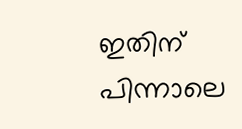ഇതിന് പിന്നാലെ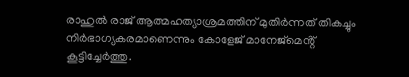രാഹുൽ രാജ് ആത്മഹത്യാശ്രമത്തിന് മുതിർന്നത് തികച്ചും നിർഭാഗ്യകരമാണെന്നും കോളേജ് മാനേജ്‌മെൻ്റ് കൂട്ടിച്ചേർത്തു.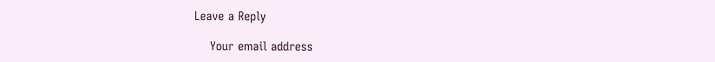Leave a Reply

    Your email address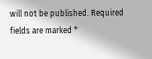will not be published. Required fields are marked *